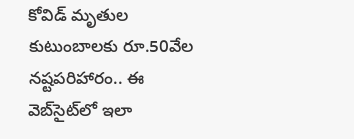కోవిడ్ మృతుల కుటుంబాల‌కు రూ.50వేల న‌ష్ట‌ప‌రిహారం.. ఈ వెబ్‌సైట్‌లో ఇలా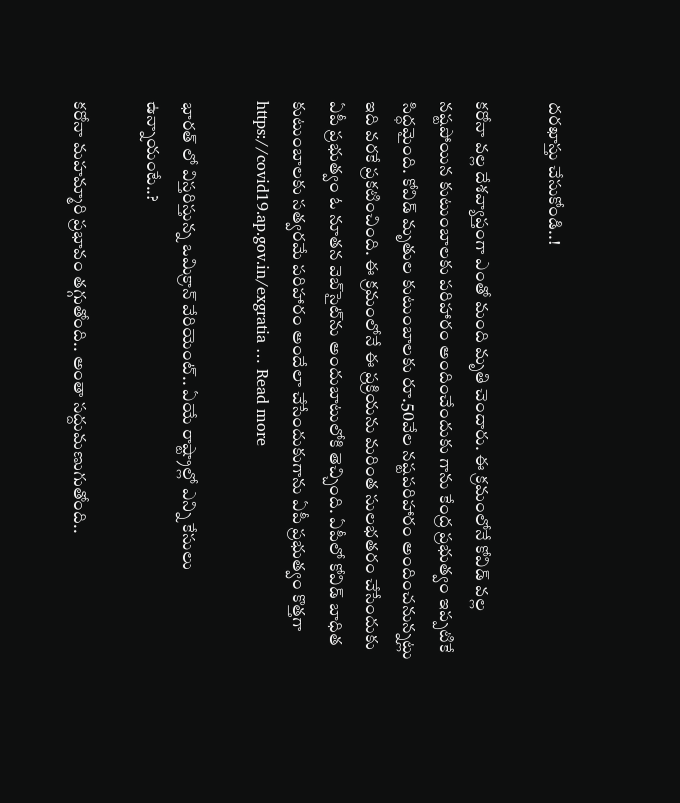ద‌ర‌ఖాస్తు చేసుకోండి..!

క‌రోనా వ‌ల్ల దేశ‌వ్యాప్తంగా ఎంతో మంది మృతి చెందారు. ఈ క్ర‌మంలోనే కోవిడ్ వ‌ల్ల న‌ష్ట‌పోయిన కుటుంబాల‌కు ప‌రిహారం అందించేందుకు గాను కేంద్ర ప్ర‌భుత్వం ఇప్ప‌టికే సిద్ధ‌మైంది. కోవిడ్ మృతుల కుటుంబాల‌కు రూ.50వేల న‌ష్ట‌ప‌రిహారం అందించ‌నున్న‌ట్లు ఇది వ‌ర‌కే ప్ర‌క‌టించింది. ఈ క్ర‌మంలోనే ఈ ప్ర‌క్రియ‌ను మ‌రింత సుల‌భ‌త‌రం చేసేందుకు ఏపీ ప్ర‌భుత్వం ఓ నూత‌న వెబ్‌సైట్‌ను అందుబాటులోకి తెచ్చింది. ఏపీలో కోవిడ్ బాధిత కుటుంబాల‌కు స‌త్వ‌ర‌మే ప‌రిహారం అందేలా చేసేందుకుగాను ఏపీ ప్ర‌భుత్వం కొత్త‌గా https://covid19.ap.gov.in/exgratia … Read more

భార‌త్ లో విస్త‌రిస్తున్న ఒమిక్రాన్ వేరియెంట్‌.. ఏయే రాష్ట్రాల్లో ఎన్ని కేసులు ఉన్నాయంటే..?

క‌రోనా మ‌హ‌మ్మారి ప్ర‌భావం త‌గ్గుతోంది.. అంతా స‌ద్దుమ‌ణుగుతోంది..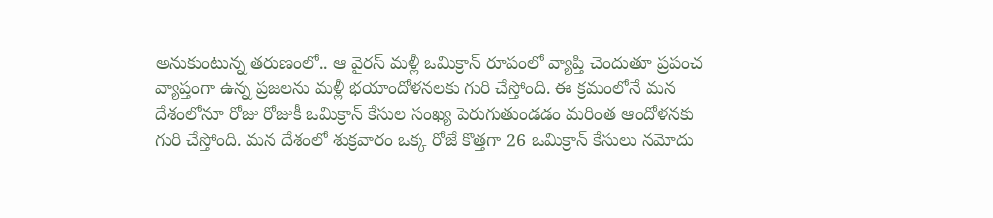అనుకుంటున్న త‌రుణంలో.. ఆ వైర‌స్ మళ్లీ ఒమిక్రాన్ రూపంలో వ్యాప్తి చెందుతూ ప్ర‌పంచ వ్యాప్తంగా ఉన్న ప్ర‌జ‌ల‌ను మళ్లీ భ‌యాందోళ‌న‌ల‌కు గురి చేస్తోంది. ఈ క్ర‌మంలోనే మ‌న దేశంలోనూ రోజు రోజుకీ ఒమిక్రాన్ కేసుల సంఖ్య పెరుగుతుండ‌డం మ‌రింత ఆందోళ‌న‌కు గురి చేస్తోంది. మ‌న దేశంలో శుక్ర‌వారం ఒక్క రోజే కొత్త‌గా 26 ఒమిక్రాన్ కేసులు న‌మోదు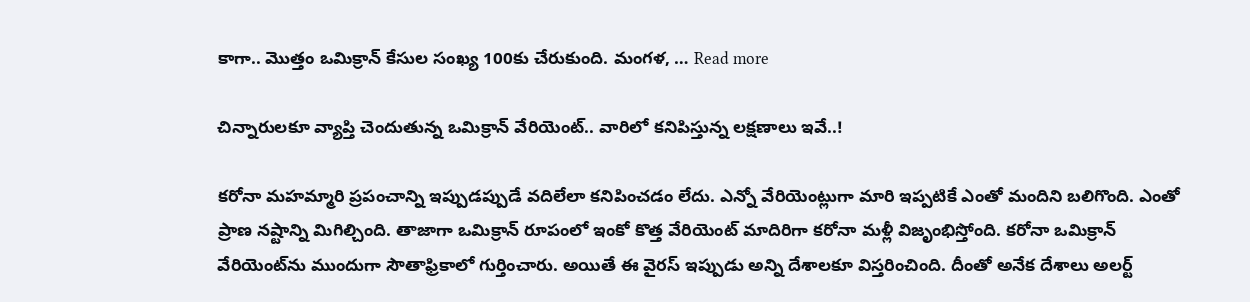కాగా.. మొత్తం ఒమిక్రాన్ కేసుల సంఖ్య 100కు చేరుకుంది. మంగ‌ళ‌, … Read more

చిన్నారుల‌కూ వ్యాప్తి చెందుతున్న ఒమిక్రాన్ వేరియెంట్‌.. వారిలో క‌నిపిస్తున్న ల‌క్ష‌ణాలు ఇవే..!

క‌రోనా మ‌హ‌మ్మారి ప్ర‌పంచాన్ని ఇప్పుడ‌ప్పుడే వ‌దిలేలా క‌నిపించ‌డం లేదు. ఎన్నో వేరియెంట్లుగా మారి ఇప్ప‌టికే ఎంతో మందిని బ‌లిగొంది. ఎంతో ప్రాణ న‌ష్టాన్ని మిగిల్చింది. తాజాగా ఒమిక్రాన్ రూపంలో ఇంకో కొత్త వేరియెంట్ మాదిరిగా క‌రోనా మ‌ళ్లీ విజృంభిస్తోంది. క‌రోనా ఒమిక్రాన్ వేరియెంట్‌ను ముందుగా సౌతాఫ్రికాలో గుర్తించారు. అయితే ఈ వైర‌స్ ఇప్పుడు అన్ని దేశాల‌కూ విస్త‌రించింది. దీంతో అనేక దేశాలు అల‌ర్ట్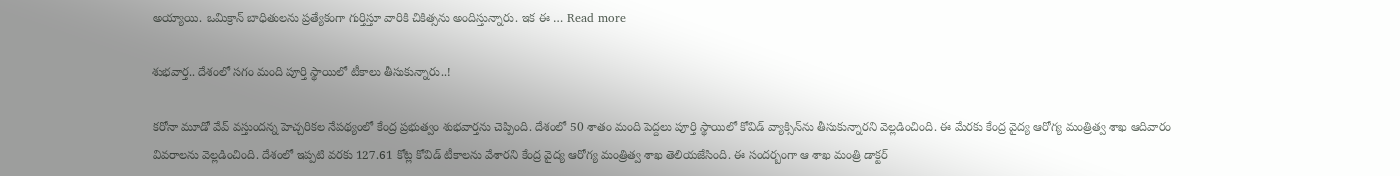అయ్యాయి. ఒమిక్రాన్ బాధితుల‌ను ప్ర‌త్యేకంగా గుర్తిస్తూ వారికి చికిత్స‌ను అందిస్తున్నారు. ఇక ఈ … Read more

శుభ‌వార్త‌.. దేశంలో స‌గం మంది పూర్తి స్థాయిలో టీకాలు తీసుకున్నారు..!

క‌రోనా మూడో వేవ్ వ‌స్తుంద‌న్న హెచ్చ‌రిక‌ల నేప‌థ్యంలో కేంద్ర ప్ర‌భుత్వం శుభ‌వార్త‌ను చెప్పింది. దేశంలో 50 శాతం మంది పెద్ద‌లు పూర్తి స్థాయిలో కోవిడ్ వ్యాక్సిన్‌ను తీసుకున్నార‌ని వెల్ల‌డించింది. ఈ మేర‌కు కేంద్ర వైద్య ఆరోగ్య మంత్రిత్వ శాఖ ఆదివారం వివ‌రాల‌ను వెల్ల‌డించింది. దేశంలో ఇప్ప‌టి వ‌ర‌కు 127.61 కోట్ల కోవిడ్ టీకాల‌ను వేశార‌ని కేంద్ర వైద్య ఆరోగ్య మంత్రిత్వ శాఖ తెలియ‌జేసింది. ఈ సంద‌ర్బంగా ఆ శాఖ మంత్రి డాక్ట‌ర్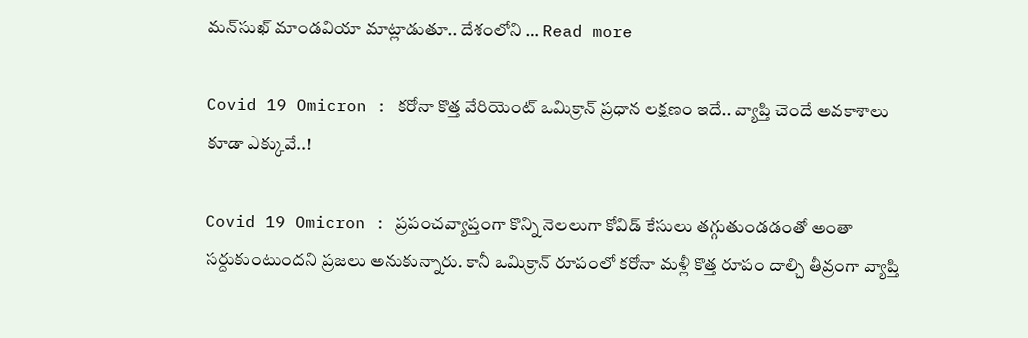మ‌న్‌సుఖ్ మాండ‌వియా మాట్లాడుతూ.. దేశంలోని … Read more

Covid 19 Omicron : క‌రోనా కొత్త వేరియెంట్ ఒమిక్రాన్ ప్ర‌ధాన ల‌క్ష‌ణం ఇదే.. వ్యాప్తి చెందే అవ‌కాశాలు కూడా ఎక్కువే..!

Covid 19 Omicron : ప్ర‌పంచ‌వ్యాప్తంగా కొన్ని నెల‌లుగా కోవిడ్ కేసులు త‌గ్గుతుండ‌డంతో అంతా స‌ర్దుకుంటుంద‌ని ప్ర‌జ‌లు అనుకున్నారు. కానీ ఒమిక్రాన్ రూపంలో క‌రోనా మ‌ళ్లీ కొత్త రూపం దాల్చి తీవ్రంగా వ్యాప్తి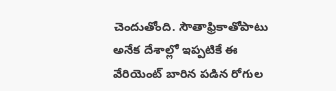చెందుతోంది. సౌతాఫ్రికాతోపాటు అనేక దేశాల్లో ఇప్ప‌టికే ఈ వేరియెంట్ బారిన ప‌డిన రోగుల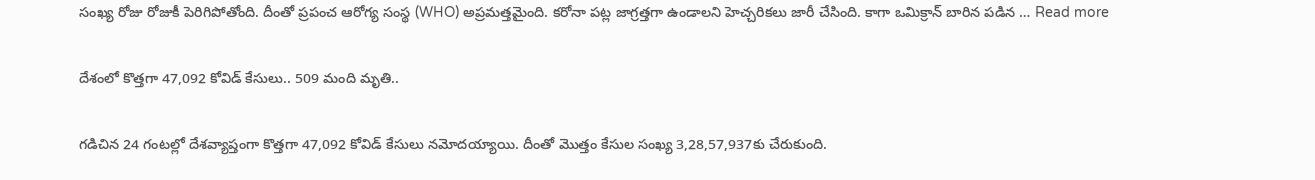సంఖ్య రోజు రోజుకీ పెరిగిపోతోంది. దీంతో ప్ర‌పంచ ఆరోగ్య సంస్థ (WHO) అప్ర‌మ‌త్త‌మైంది. క‌రోనా ప‌ట్ల జాగ్ర‌త్త‌గా ఉండాల‌ని హెచ్చ‌రిక‌లు జారీ చేసింది. కాగా ఒమిక్రాన్ బారిన ప‌డిన … Read more

దేశంలో కొత్త‌గా 47,092 కోవిడ్ కేసులు.. 509 మంది మృతి..

గ‌డిచిన 24 గంట‌ల్లో దేశ‌వ్యాప్తంగా కొత్త‌గా 47,092 కోవిడ్ కేసులు న‌మోద‌య్యాయి. దీంతో మొత్తం కేసుల సంఖ్య 3,28,57,937కు చేరుకుంది.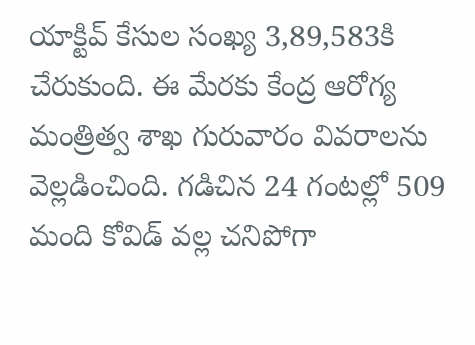యాక్టివ్ కేసుల సంఖ్య 3,89,583కి చేరుకుంది. ఈ మేర‌కు కేంద్ర ఆరోగ్య మంత్రిత్వ శాఖ గురువారం వివ‌రాల‌ను వెల్ల‌డించింది. గ‌డిచిన 24 గంట‌ల్లో 509 మంది కోవిడ్ వ‌ల్ల చ‌నిపోగా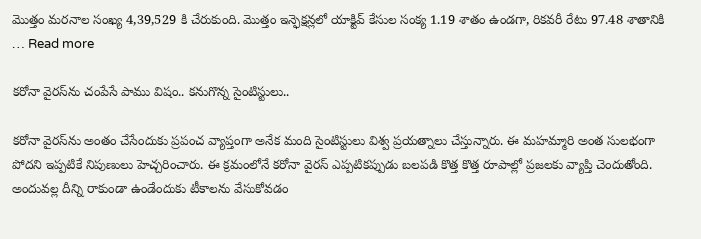మొత్తం మ‌ర‌నాల సంఖ్య 4,39,529 కి చేరుకుంది. మొత్తం ఇన్ఫెక్ష‌న్ల‌లో యాక్టివ్ కేసుల సంక్య 1.19 శాతం ఉండ‌గా, రిక‌వ‌రీ రేటు 97.48 శాతానికి … Read more

కరోనా వైరస్‌ను చంపేసే పాము విషం.. కనుగొన్న సైంటిస్టులు..

కరోనా వైరస్‌ను అంతం చేసేందుకు ప్రపంచ వ్యాప్తంగా అనేక మంది సైంటిస్టులు విశ్వ ప్రయత్నాలు చేస్తున్నారు. ఈ మహమ్మారి అంత సులభంగా పోదని ఇప్పటికే నిపుణులు హెచ్చరించారు. ఈ క్రమంలోనే కరోనా వైరస్‌ ఎప్పటికప్పుడు బలపడి కొత్త కొత్త రూపాల్లో ప్రజలకు వ్యాప్తి చెందుతోంది. అందువల్ల దీన్ని రాకుండా ఉండేందుకు టీకాలను వేసుకోవడం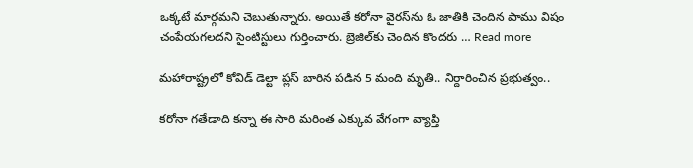ఒక్కటే మార్గమని చెబుతున్నారు. అయితే కరోనా వైరస్‌ను ఓ జాతికి చెందిన పాము విషం చంపేయగలదని సైంటిస్టులు గుర్తించారు. బ్రెజిల్‌కు చెందిన కొందరు … Read more

మ‌హారాష్ట్ర‌లో కోవిడ్‌ డెల్టా ప్ల‌స్ బారిన ప‌డిన 5 మంది మృతి.. నిర్దారించిన ప్ర‌భుత్వం..

క‌రోనా గ‌తేడాది క‌న్నా ఈ సారి మ‌రింత ఎక్కువ వేగంగా వ్యాప్తి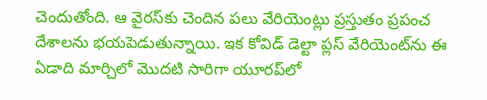చెందుతోంది. ఆ వైర‌స్‌కు చెందిన ప‌లు వేరియెంట్లు ప్ర‌స్తుతం ప్ర‌పంచ దేశాల‌ను భ‌య‌పెడుతున్నాయి. ఇక కోవిడ్ డెల్టా ప్ల‌స్ వేరియెంట్‌ను ఈ ఏడాది మార్చిలో మొద‌టి సారిగా యూర‌ప్‌లో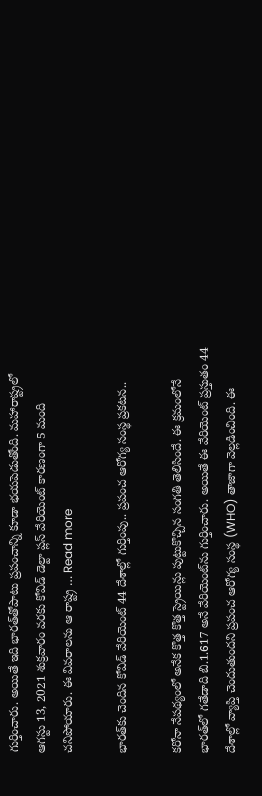గుర్తించారు. అయితే ఇది భార‌త్‌తోపాటు ప్ర‌పంచాన్ని కూడా భ‌య‌పెడుతోంది. మ‌హారాష్ట్ర‌లో ఆగ‌స్టు 13, 2021 శుక్ర‌వారం వ‌ర‌కు కోవిడ్ డెల్టా ప్ల‌స్ వేరియెంట్ కార‌ణంగా 5 మంది చ‌నిపోయారు. ఈ వివ‌రాల‌ను ఆ రాష్ట్ర … Read more

భార‌త్‌కు చెందిన కోవిడ్ వేరియెంట్ 44 దేశాల్లో గుర్తింపు.. ప్ర‌పంచ ఆరోగ్య సంస్థ ప్ర‌క‌ట‌న‌..

క‌రోనా నేప‌థ్యంలో అనేక కొత్త కొత్త స్ట్రెయిన్లు పుట్టుకొచ్చిన సంగతి తెలిసిందే. ఈ క్ర‌మంలోనే భార‌త్‌లో గ‌తేడాది బి.1.617 అనే వేరియెంట్‌ను గుర్తించారు. అయితే ఈ వేరియెంట్ ప్ర‌స్తుతం 44 దేశాల్లో వ్యాప్తి చెందుతుంద‌ని ప్ర‌పంచ ఆరోగ్య సంస్థ (WHO) తాజాగా వెల్ల‌డించింది. ఈ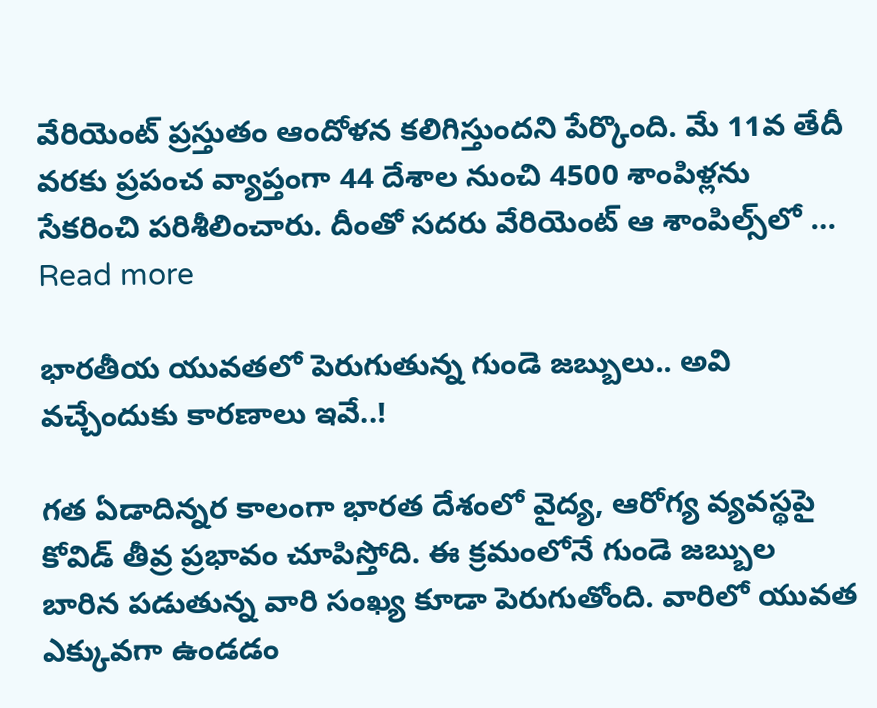వేరియెంట్ ప్ర‌స్తుతం ఆందోళ‌న క‌లిగిస్తుంద‌ని పేర్కొంది. మే 11వ తేదీ వ‌ర‌కు ప్ర‌పంచ వ్యాప్తంగా 44 దేశాల నుంచి 4500 శాంపిళ్ల‌ను సేక‌రించి ప‌రిశీలించారు. దీంతో స‌ద‌రు వేరియెంట్ ఆ శాంపిల్స్‌లో … Read more

భార‌తీయ యువ‌త‌లో పెరుగుతున్న గుండె జ‌బ్బులు.. అవి వ‌చ్చేందుకు కార‌ణాలు ఇవే..!

గ‌త ఏడాదిన్న‌ర కాలంగా భార‌త దేశంలో వైద్య, ఆరోగ్య వ్య‌వ‌స్థ‌పై కోవిడ్ తీవ్ర ప్ర‌భావం చూపిస్తోది. ఈ క్ర‌మంలోనే గుండె జ‌బ్బుల బారిన ప‌డుతున్న వారి సంఖ్య కూడా పెరుగుతోంది. వారిలో యువ‌త ఎక్కువ‌గా ఉండ‌డం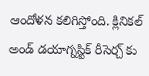ఆందోళ‌న క‌లిగిస్తోంది. క్లినిక‌ల్ అండ్ డ‌యాగ్న‌స్టిక్ రీసెర్చ్ కు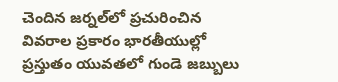చెందిన జ‌ర్న‌ల్‌లో ప్ర‌చురించిన వివరాల ప్రకారం భార‌తీయుల్లో ప్ర‌స్తుతం యువ‌త‌లో గుండె జ‌బ్బులు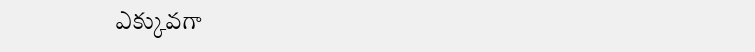ఎక్కువ‌గా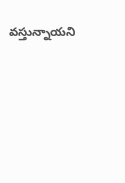వ‌స్తున్నాయ‌ని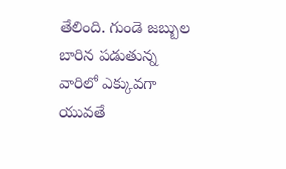తేలింది. గుండె జ‌బ్బుల బారిన ప‌డుతున్న వారిలో ఎక్కువ‌గా యువ‌తే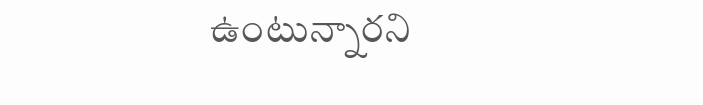ఉంటున్నార‌ని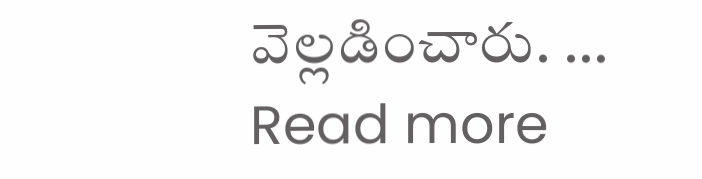వెల్ల‌డించారు. … Read more